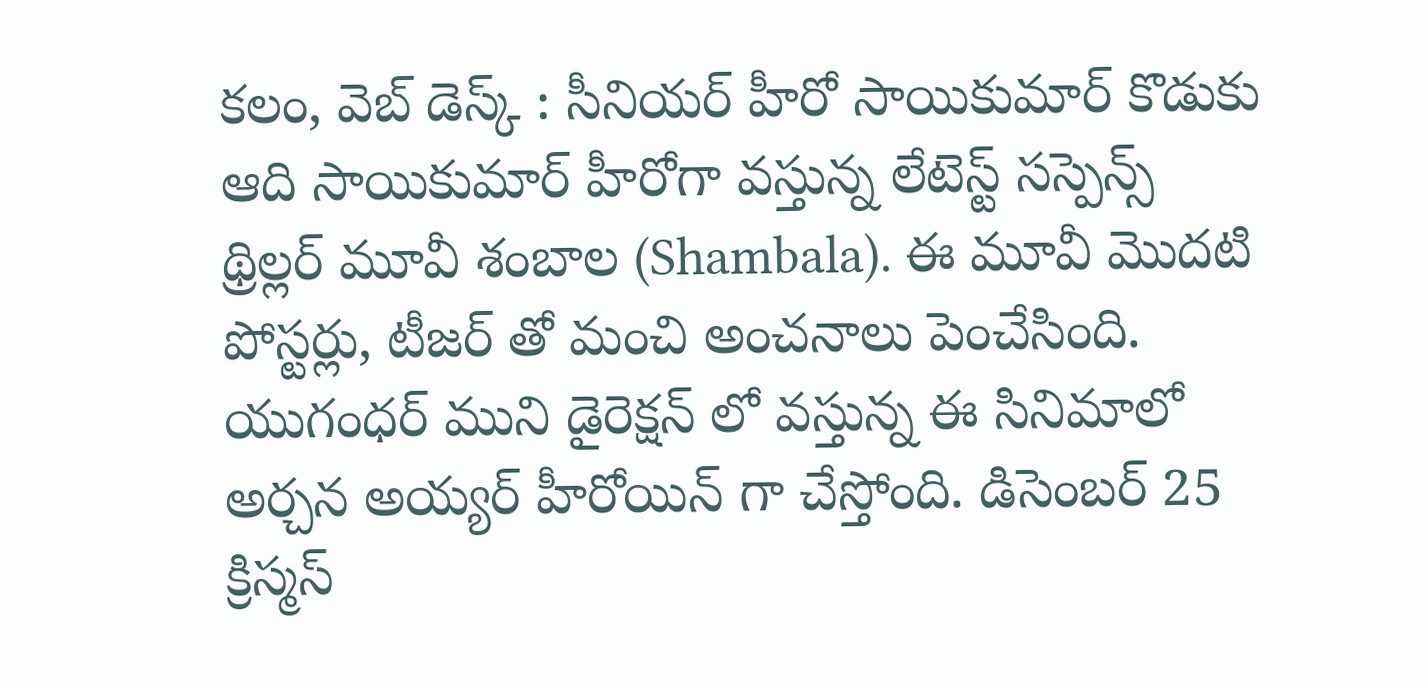కలం, వెబ్ డెస్క్ : సీనియర్ హీరో సాయికుమార్ కొడుకు ఆది సాయికుమార్ హీరోగా వస్తున్న లేటెస్ట్ సస్పెన్స్ థ్రిల్లర్ మూవీ శంబాల (Shambala). ఈ మూవీ మొదటి పోస్టర్లు, టీజర్ తో మంచి అంచనాలు పెంచేసింది. యుగంధర్ ముని డైరెక్షన్ లో వస్తున్న ఈ సినిమాలో అర్చన అయ్యర్ హీరోయిన్ గా చేస్తోంది. డిసెంబర్ 25 క్రిస్మస్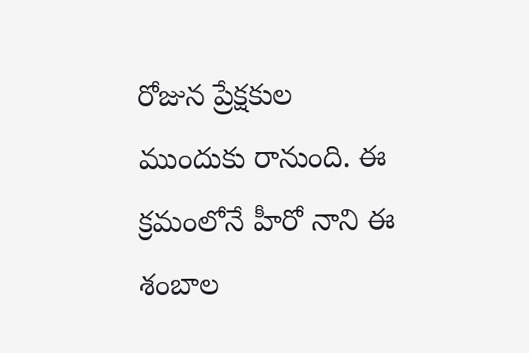రోజున ప్రేక్షకుల ముందుకు రానుంది. ఈ క్రమంలోనే హీరో నాని ఈ శంబాల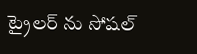ట్రైలర్ ను సోషల్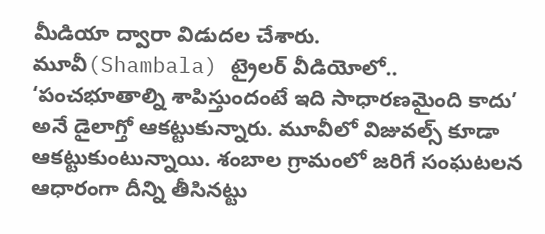మీడియా ద్వారా విడుదల చేశారు.
మూవీ(Shambala) ట్రైలర్ వీడియోలో.. ‘పంచభూతాల్ని శాపిస్తుందంటే ఇది సాధారణమైంది కాదు’ అనే డైలాగ్తో ఆకట్టుకున్నారు. మూవీలో విజువల్స్ కూడా ఆకట్టుకుంటున్నాయి. శంబాల గ్రామంలో జరిగే సంఘటలన ఆధారంగా దీన్ని తీసినట్టు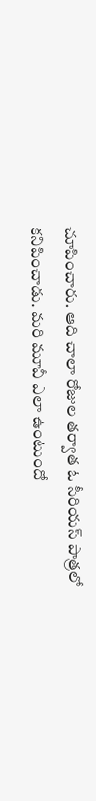చూపించారు. ఆది చాలా రోజుల తర్వాత ఓ సీరియస్ పాత్రలో కనిపించాడు. మరి మూవీ ఎలా ఉంటుందో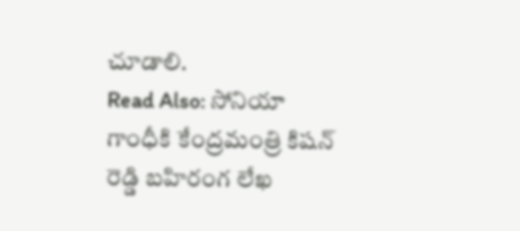చూడాలి.
Read Also: సోనియా గాంధీకి కేంద్రమంత్రి కిషన్ రెడ్డి బహిరంగ లేఖ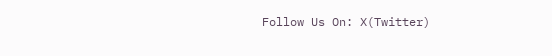Follow Us On: X(Twitter)